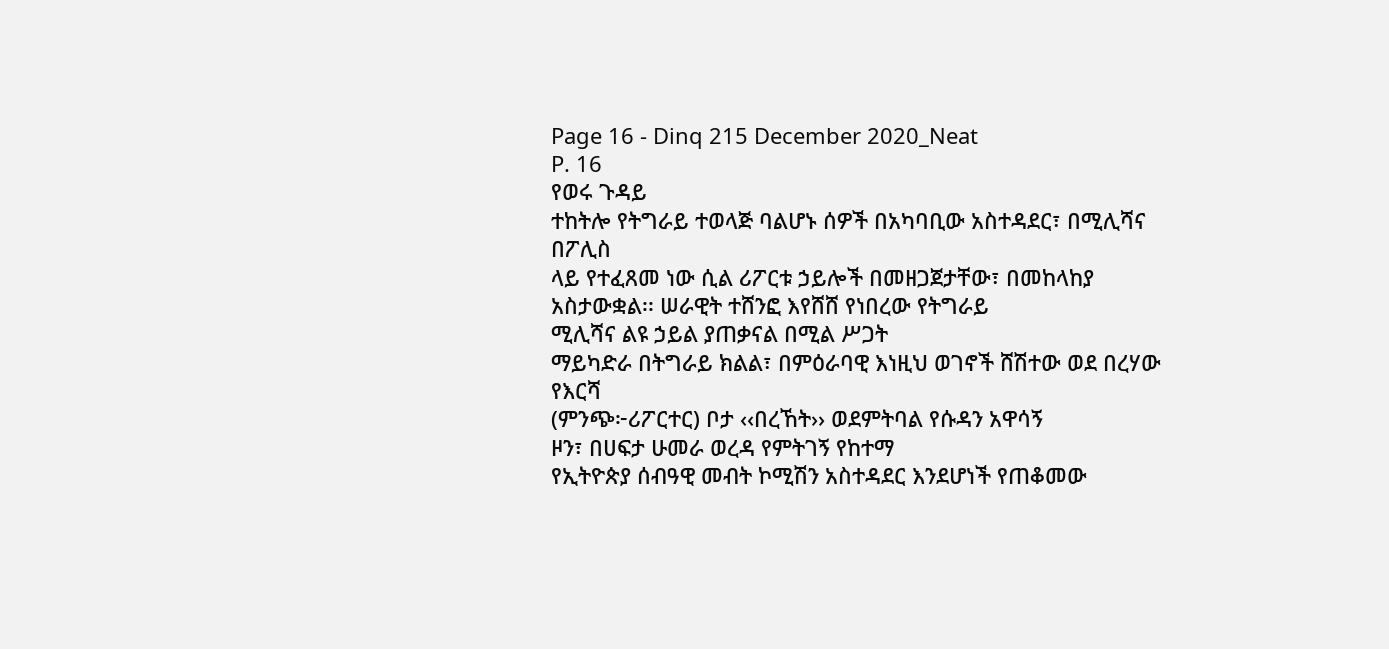Page 16 - Dinq 215 December 2020_Neat
P. 16
የወሩ ጉዳይ
ተከትሎ የትግራይ ተወላጅ ባልሆኑ ሰዎች በአካባቢው አስተዳደር፣ በሚሊሻና በፖሊስ
ላይ የተፈጸመ ነው ሲል ሪፖርቱ ኃይሎች በመዘጋጀታቸው፣ በመከላከያ
አስታውቋል፡፡ ሠራዊት ተሸንፎ እየሸሸ የነበረው የትግራይ
ሚሊሻና ልዩ ኃይል ያጠቃናል በሚል ሥጋት
ማይካድራ በትግራይ ክልል፣ በምዕራባዊ እነዚህ ወገኖች ሸሽተው ወደ በረሃው የእርሻ
(ምንጭ፦ሪፖርተር) ቦታ ‹‹በረኸት›› ወደምትባል የሱዳን አዋሳኝ
ዞን፣ በሀፍታ ሁመራ ወረዳ የምትገኝ የከተማ
የኢትዮጵያ ሰብዓዊ መብት ኮሚሽን አስተዳደር እንደሆነች የጠቆመው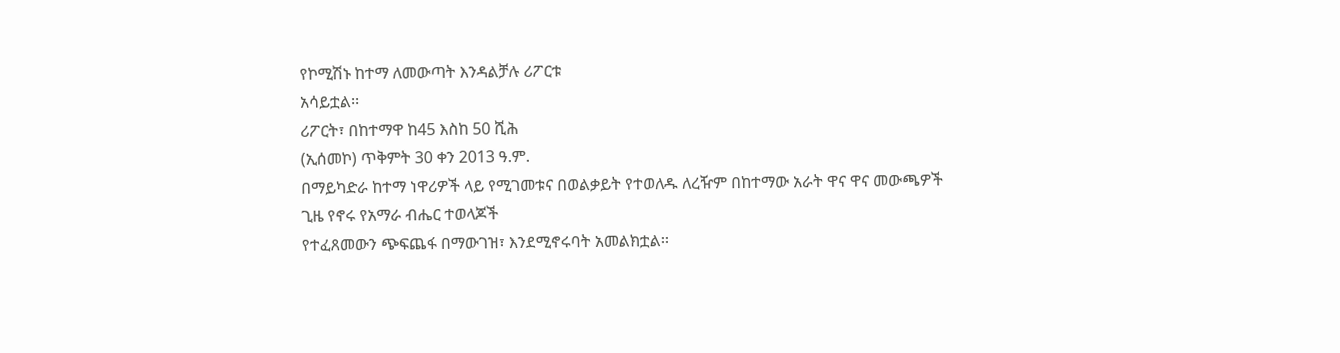የኮሚሽኑ ከተማ ለመውጣት እንዳልቻሉ ሪፖርቱ
አሳይቷል፡፡
ሪፖርት፣ በከተማዋ ከ45 እስከ 50 ሺሕ
(ኢሰመኮ) ጥቅምት 30 ቀን 2013 ዓ.ም.
በማይካድራ ከተማ ነዋሪዎች ላይ የሚገመቱና በወልቃይት የተወለዱ ለረዥም በከተማው አራት ዋና ዋና መውጫዎች
ጊዜ የኖሩ የአማራ ብሔር ተወላጆች
የተፈጸመውን ጭፍጨፋ በማውገዝ፣ እንደሚኖሩባት አመልክቷል፡፡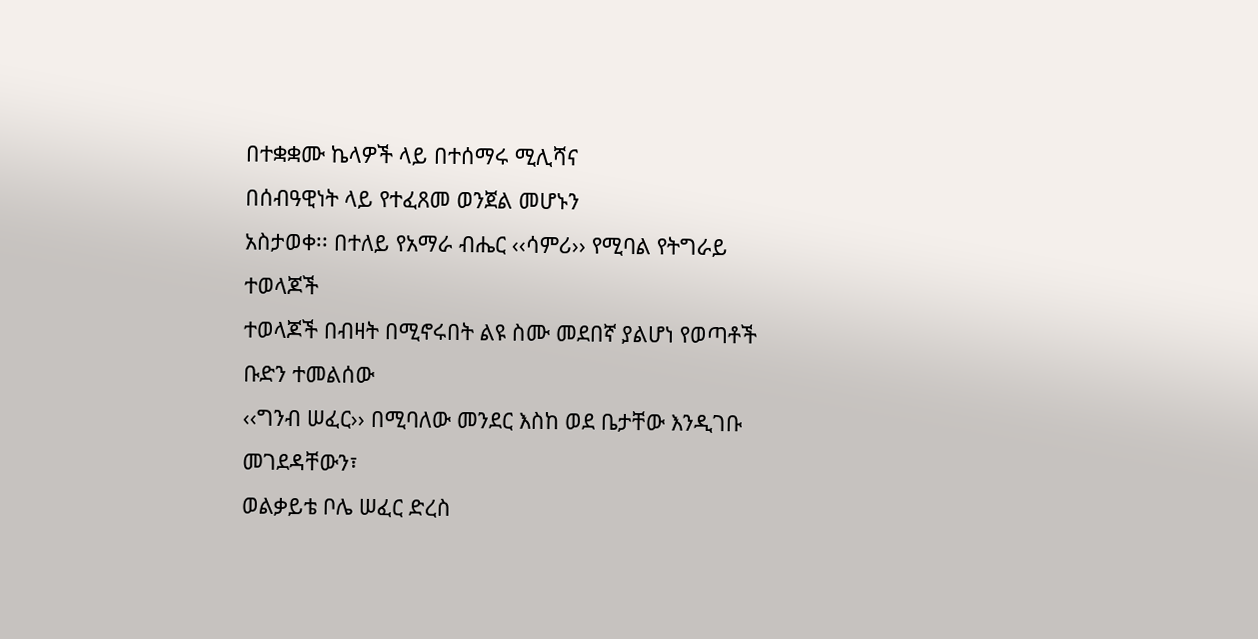በተቋቋሙ ኬላዎች ላይ በተሰማሩ ሚሊሻና
በሰብዓዊነት ላይ የተፈጸመ ወንጀል መሆኑን
አስታወቀ፡፡ በተለይ የአማራ ብሔር ‹‹ሳምሪ›› የሚባል የትግራይ ተወላጆች
ተወላጆች በብዛት በሚኖሩበት ልዩ ስሙ መደበኛ ያልሆነ የወጣቶች ቡድን ተመልሰው
‹‹ግንብ ሠፈር›› በሚባለው መንደር እስከ ወደ ቤታቸው እንዲገቡ መገደዳቸውን፣
ወልቃይቴ ቦሌ ሠፈር ድረስ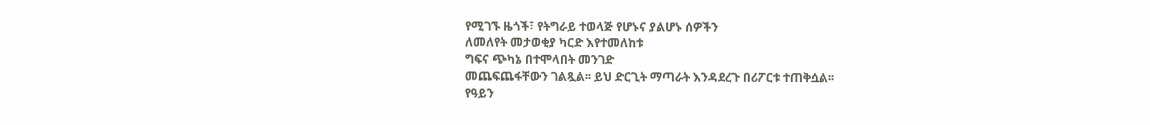የሚገኙ ዜጎች፣ የትግራይ ተወላጅ የሆኑና ያልሆኑ ሰዎችን
ለመለየት መታወቂያ ካርድ እየተመለከቱ
ግፍና ጭካኔ በተሞላበት መንገድ
መጨፍጨፋቸውን ገልጿል፡፡ ይህ ድርጊት ማጣራት እንዳደረጉ በሪፖርቱ ተጠቅሷል፡፡
የዓይን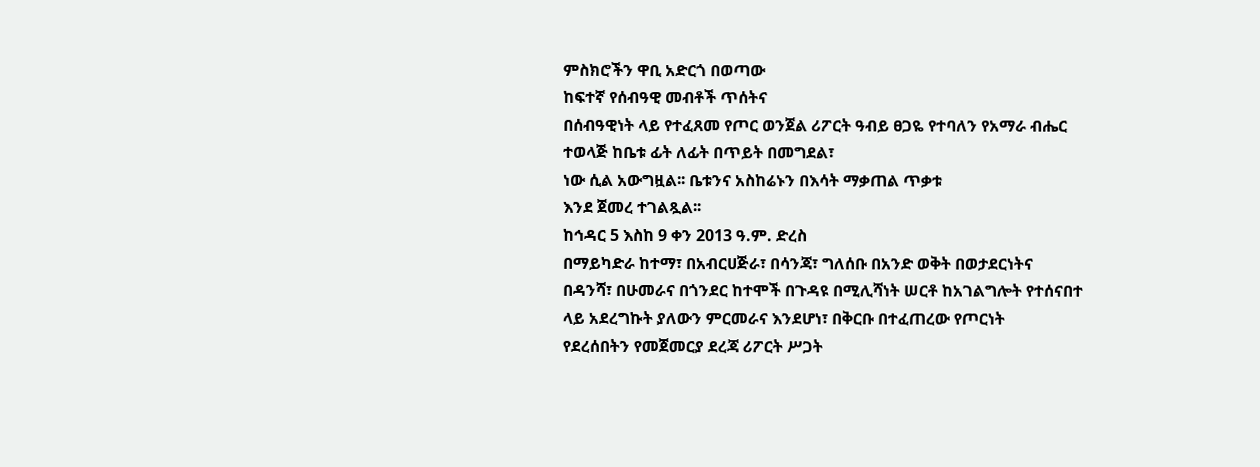ምስክሮችን ዋቢ አድርጎ በወጣው
ከፍተኛ የሰብዓዊ መብቶች ጥሰትና
በሰብዓዊነት ላይ የተፈጸመ የጦር ወንጀል ሪፖርት ዓብይ ፀጋዬ የተባለን የአማራ ብሔር
ተወላጅ ከቤቱ ፊት ለፊት በጥይት በመግደል፣
ነው ሲል አውግዟል፡፡ ቤቱንና አስከሬኑን በእሳት ማቃጠል ጥቃቱ
እንደ ጀመረ ተገልጿል፡፡
ከኅዳር 5 እስከ 9 ቀን 2013 ዓ.ም. ድረስ
በማይካድራ ከተማ፣ በአብርሀጅራ፣ በሳንጃ፣ ግለሰቡ በአንድ ወቅት በወታደርነትና
በዳንሻ፣ በሁመራና በጎንደር ከተሞች በጉዳዩ በሚሊሻነት ሠርቶ ከአገልግሎት የተሰናበተ
ላይ አደረግኩት ያለውን ምርመራና እንደሆነ፣ በቅርቡ በተፈጠረው የጦርነት
የደረሰበትን የመጀመርያ ደረጃ ሪፖርት ሥጋት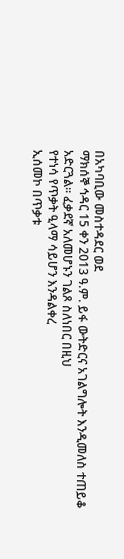በአካባቢው መስተዳደር ወደ
ማክሰኞ ኅዳር 15 ቀን 2013 ዓ.ም. ይፋ ውትድርና አገልግሎት እንዲመለስ ተጠይቆ
አድርጓል፡፡ ፈቃደኛ አለመሆኑን ገልጾ ስለነበር በዚህ
የተነሳ የጥቃት ዒላማ ሳይሆን እንዳልቀረ
ኢሰመኮ በጥቃቱ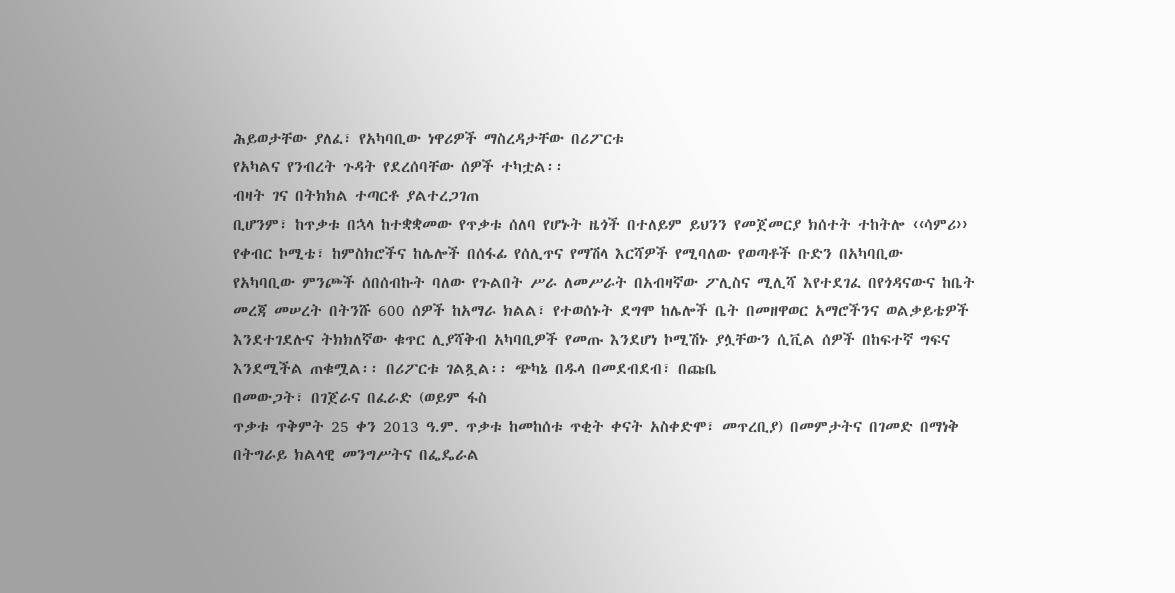ሕይወታቸው ያለፈ፣ የአካባቢው ነዋሪዎች ማስረዳታቸው በሪፖርቱ
የአካልና የንብረት ጉዳት የደረሰባቸው ሰዎች ተካቷል፡፡
ብዛት ገና በትክክል ተጣርቶ ያልተረጋገጠ
ቢሆንም፣ ከጥቃቱ በኋላ ከተቋቋመው የጥቃቱ ሰለባ የሆኑት ዜጎች በተለይም ይህንን የመጀመርያ ክሰተት ተከትሎ ‹‹ሳምሪ››
የቀብር ኮሚቴ፣ ከምስክሮችና ከሌሎች በሰፋፊ የሰሊጥና የማሽላ እርሻዎች የሚባለው የወጣቶች ቡድን በአካባቢው
የአካባቢው ምንጮች ሰበሰብኩት ባለው የጉልበት ሥራ ለመሥራት በአብዛኛው ፖሊስና ሚሊሻ እየተደገፈ በየጎዳናውና ከቤት
መረጃ መሠረት በትንሹ 600 ሰዎች ከአማራ ክልል፣ የተወሰኑት ደግሞ ከሌሎች ቤት በመዘዋወር አማሮችንና ወልቃይቴዎች
እንደተገደሉና ትክክለኛው ቁጥር ሊያሻቅብ አካባቢዎች የመጡ እንደሆነ ኮሚሽኑ ያሏቸውን ሲቪል ሰዎች በከፍተኛ ግፍና
እንደሚችል ጠቁሟል፡፡ በሪፖርቱ ገልጿል፡፡ ጭካኔ በዱላ በመደብደብ፣ በጩቤ
በመውጋት፣ በገጀራና በፈራድ (ወይም ፋስ
ጥቃቱ ጥቅምት 25 ቀን 2013 ዓ.ም. ጥቃቱ ከመከሰቱ ጥቂት ቀናት አስቀድሞ፣ መጥረቢያ) በመምታትና በገመድ በማነቅ
በትግራይ ክልላዊ መንግሥትና በፌዴራል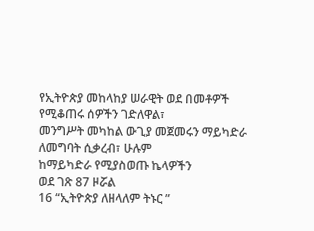የኢትዮጵያ መከላከያ ሠራዊት ወደ በመቶዎች የሚቆጠሩ ሰዎችን ገድለዋል፣
መንግሥት መካከል ውጊያ መጀመሩን ማይካድራ ለመግባት ሲቃረብ፣ ሁሉም
ከማይካድራ የሚያስወጡ ኬላዎችን
ወደ ገጽ 87 ዞሯል
16 “ኢትዮጵያ ለዘላለም ትኑር ”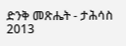ድንቅ መጽሔት - ታሕሳስ 2013